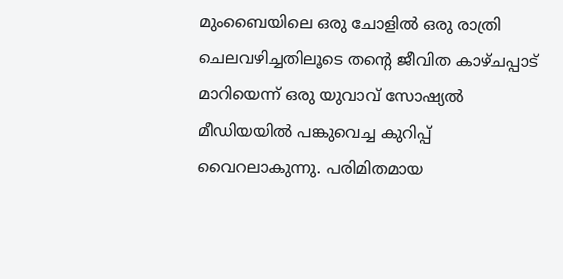മുംബൈയിലെ ഒരു ചോളിൽ ഒരു രാത്രി ചെലവഴിച്ചതിലൂടെ തൻ്റെ ജീവിത കാഴ്ചപ്പാട് മാറിയെന്ന് ഒരു യുവാവ് സോഷ്യൽ മീഡിയയിൽ പങ്കുവെച്ച കുറിപ്പ് വൈറലാകുന്നു. പരിമിതമായ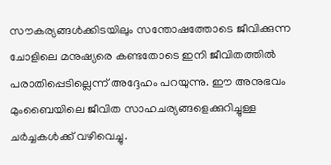സൗകര്യങ്ങൾക്കിടയിലും സന്തോഷത്തോടെ ജീവിക്കുന്ന ചോളിലെ മനുഷ്യരെ കണ്ടതോടെ ഇനി ജീവിതത്തിൽ പരാതിപ്പെടില്ലെന്ന് അദ്ദേഹം പറയുന്നു. ഈ അനുഭവം മുംബൈയിലെ ജീവിത സാഹചര്യങ്ങളെക്കുറിച്ചുള്ള ചർച്ചകൾക്ക് വഴിവെച്ചു.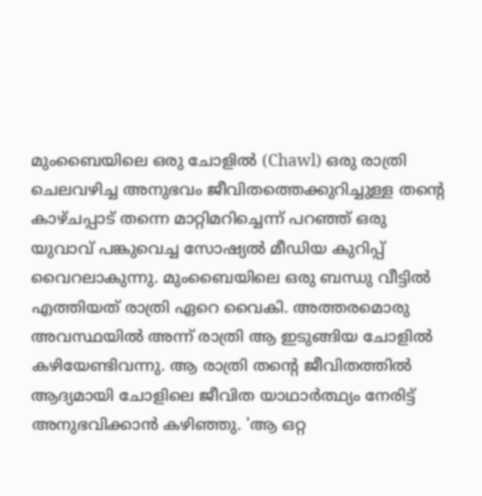മുംബൈയിലെ ഒരു ചോളിൽ (Chawl) ഒരു രാത്രി ചെലവഴിച്ച അനുഭവം ജീവിതത്തെക്കുറിച്ചുള്ള തന്‍റെ കാഴ്ചപ്പാട് തന്നെ മാറ്റിമറിച്ചെന്ന് പറഞ്ഞ് ഒരു യുവാവ് പങ്കുവെച്ച സോഷ്യൽ മീഡിയ കുറിപ്പ് വൈറലാകുന്നു. മുംബൈയിലെ ഒരു ബന്ധു വീട്ടിൽ എത്തിയത് രാത്രി ഏറെ വൈകി. അത്തരമൊരു അവസ്ഥയിൽ അന്ന് രാത്രി ആ ഇടുങ്ങിയ ചോളിൽ കഴിയേണ്ടിവന്നു. ആ രാത്രി തന്‍റെ ജീവിതത്തിൽ ആദ്യമായി ചോളിലെ ജീവിത യാഥാർത്ഥ്യം നേരിട്ട് അനുഭവിക്കാൻ കഴിഞ്ഞു. 'ആ ഒറ്റ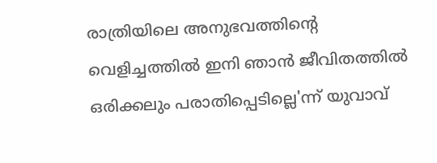രാത്രിയിലെ അനുഭവത്തിന്‍റെ വെളിച്ചത്തിൽ ഇനി ഞാൻ ജീവിതത്തിൽ ഒരിക്കലും പരാതിപ്പെടില്ലെ'ന്ന് യുവാവ്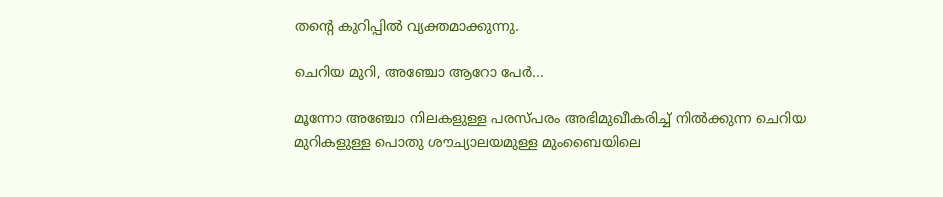തന്‍റെ കുറിപ്പിൽ വ്യക്തമാക്കുന്നു.

ചെറിയ മുറി, അഞ്ചോ ആറോ പേർ...

മൂന്നോ അഞ്ചോ നിലകളുള്ള പരസ്പരം അഭിമുഖീകരിച്ച് നിൽക്കുന്ന ചെറിയ മുറികളുള്ള പൊതു ശൗച്യാലയമുള്ള മുംബൈയിലെ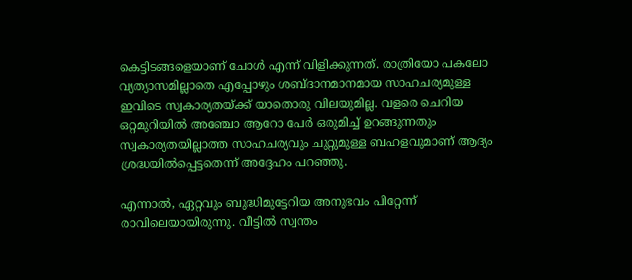കെട്ടിടങ്ങളെയാണ് ചോൾ എന്ന് വിളിക്കുന്നത്. രാത്രിയോ പകലോ വ്യത്യാസമില്ലാതെ എപ്പോഴും ശബ്ദാനമാനമായ സാഹചര്യമുള്ള ഇവിടെ സ്വകാര്യതയ്ക്ക് യാതൊരു വിലയുമില്ല. വളരെ ചെറിയ ഒറ്റമുറിയിൽ അഞ്ചോ ആറോ പേർ ഒരുമിച്ച് ഉറങ്ങുന്നതും സ്വകാര്യതയില്ലാത്ത സാഹചര്യവും ചുറ്റുമുള്ള ബഹളവുമാണ് ആദ്യം ശ്രദ്ധയിൽപ്പെട്ടതെന്ന് അദ്ദേഹം പറഞ്ഞു.

എന്നാൽ, ഏറ്റവും ബുദ്ധിമുട്ടേറിയ അനുഭവം പിറ്റേന്ന് രാവിലെയായിരുന്നു. വീട്ടിൽ സ്വന്തം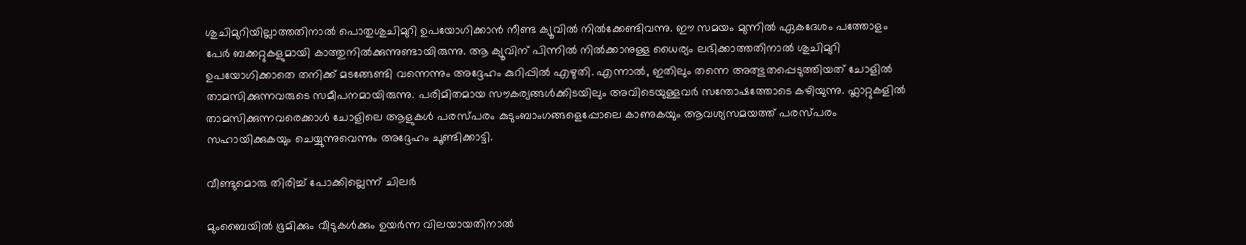ശുചിമുറിയില്ലാത്തതിനാൽ പൊതുശുചിമുറി ഉപയോഗിക്കാൻ നീണ്ട ക്യൂവിൽ നിൽക്കേണ്ടിവന്നു. ഈ സമയം മുന്നിൽ ഏകദേശം പത്തോളം പേർ ബക്കറ്റുകളുമായി കാത്തുനിൽക്കുന്നുണ്ടായിരുന്നു. ആ ക്യൂവിന് പിന്നിൽ നിൽക്കാനുള്ള ധൈര്യം ലഭിക്കാത്തതിനാൽ ശുചിമുറി ഉപയോഗിക്കാതെ തനിക്ക് മടങ്ങേണ്ടി വന്നെന്നും അദ്ദേഹം കുറിപ്പിൽ എഴുതി. എന്നാൽ, ഇതിലും തന്നെ അത്ഭുതപ്പെടുത്തിയത് ചോളിൽ താമസിക്കുന്നവരുടെ സമീപനമായിരുന്നു. പരിമിതമായ സൗകര്യങ്ങൾക്കിടയിലും അവിടെയുള്ളവർ സന്തോഷത്തോടെ കഴിയുന്നു. ഫ്ലാറ്റുകളിൽ താമസിക്കുന്നവരെക്കാൾ ചോളിലെ ആളുകൾ പരസ്പരം കുടുംബാംഗങ്ങളെപ്പോലെ കാണുകയും ആവശ്യസമയത്ത് പരസ്പരം സഹായിക്കുകയും ചെയ്യുന്നുവെന്നും അദ്ദേഹം ചൂണ്ടിക്കാട്ടി.

വീണ്ടുമൊരു തിരിച്ച് പോക്കില്ലെന്ന് ചിലർ

മുംബൈയിൽ ഭൂമിക്കും വീടുകൾക്കും ഉയർന്ന വിലയായതിനാൽ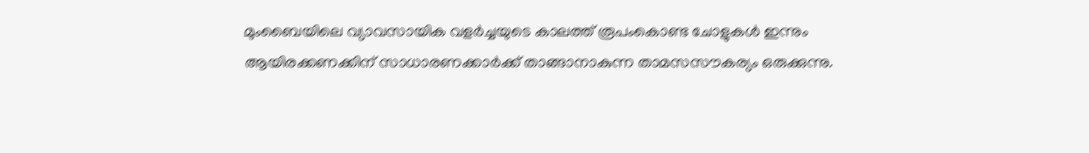മുംബൈയിലെ വ്യാവസായിക വളർച്ചയുടെ കാലത്ത് രൂപംകൊണ്ട ചോളുകൾ ഇന്നും ആയിരക്കണക്കിന് സാധാരണക്കാർക്ക് താങ്ങാനാകുന്ന താമസസൗകര്യം ഒരുക്കുന്നു.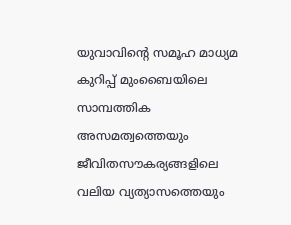യുവാവിന്‍റെ സമൂഹ മാധ്യമ കുറിപ്പ് മുംബൈയിലെ സാമ്പത്തിക അസമത്വത്തെയും ജീവിതസൗകര്യങ്ങളിലെ വലിയ വ്യത്യാസത്തെയും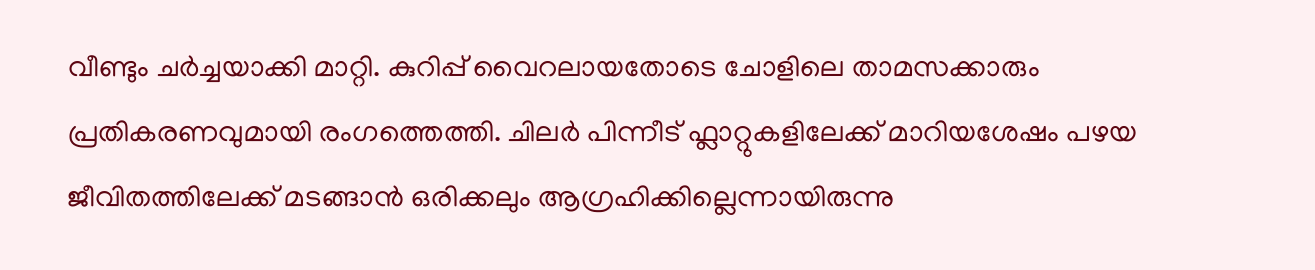വീണ്ടും ചർച്ചയാക്കി മാറ്റി. കുറിപ്പ് വൈറലായതോടെ ചോളിലെ താമസക്കാരും പ്രതികരണവുമായി രംഗത്തെത്തി. ചിലർ പിന്നീട് ഫ്ലാറ്റുകളിലേക്ക് മാറിയശേഷം പഴയ ജീവിതത്തിലേക്ക് മടങ്ങാൻ ഒരിക്കലും ആഗ്രഹിക്കില്ലെന്നായിരുന്നു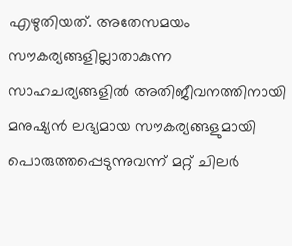എഴുതിയത്. അതേസമയം സൗകര്യങ്ങളില്ലാതാകുന്ന സാഹചര്യങ്ങളിൽ അതിജീവനത്തിനായി മനുഷ്യൻ ലഭ്യമായ സൗകര്യങ്ങളുമായി പൊരുത്തപ്പെടുന്നുവന്ന് മറ്റ് ചിലർ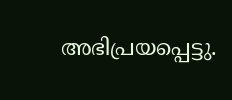അഭിപ്രയപ്പെട്ടു.